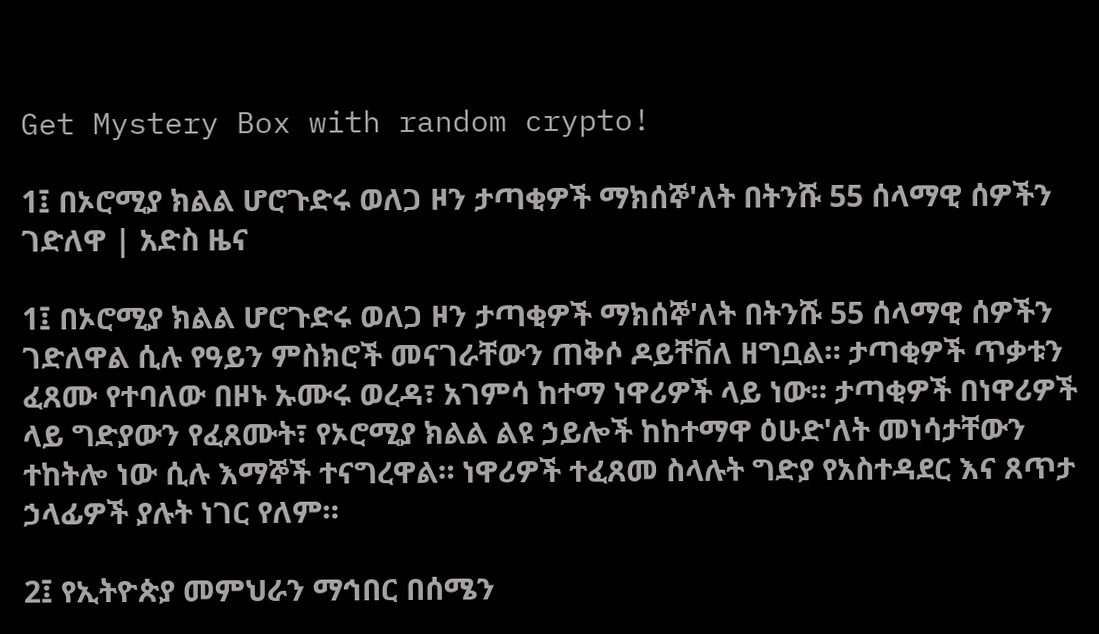Get Mystery Box with random crypto!

1፤ በኦሮሚያ ክልል ሆሮጉድሩ ወለጋ ዞን ታጣቂዎች ማክሰኞ'ለት በትንሹ 55 ሰላማዊ ሰዎችን ገድለዋ | አድስ ዜና

1፤ በኦሮሚያ ክልል ሆሮጉድሩ ወለጋ ዞን ታጣቂዎች ማክሰኞ'ለት በትንሹ 55 ሰላማዊ ሰዎችን ገድለዋል ሲሉ የዓይን ምስክሮች መናገራቸውን ጠቅሶ ዶይቸቨለ ዘግቧል። ታጣቂዎች ጥቃቱን ፈጸሙ የተባለው በዞኑ ኡሙሩ ወረዳ፣ አገምሳ ከተማ ነዋሪዎች ላይ ነው። ታጣቂዎች በነዋሪዎች ላይ ግድያውን የፈጸሙት፣ የኦሮሚያ ክልል ልዩ ኃይሎች ከከተማዋ ዕሁድ'ለት መነሳታቸውን ተከትሎ ነው ሲሉ እማኞች ተናግረዋል። ነዋሪዎች ተፈጸመ ስላሉት ግድያ የአስተዳደር እና ጸጥታ ኃላፊዎች ያሉት ነገር የለም።

2፤ የኢትዮጵያ መምህራን ማኅበር በሰሜን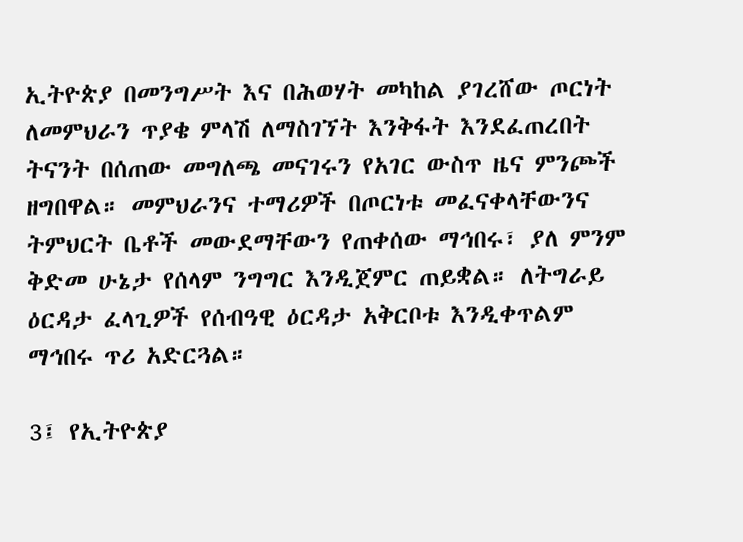ኢትዮጵያ በመንግሥት እና በሕወሃት መካከል ያገረሸው ጦርነት ለመምህራን ጥያቄ ምላሽ ለማስገኘት እንቅፋት እንደፈጠረበት ትናንት በሰጠው መግለጫ መናገሩን የአገር ውስጥ ዜና ምንጮች ዘግበዋል። መምህራንና ተማሪዎች በጦርነቱ መፈናቀላቸውንና ትምህርት ቤቶች መውደማቸውን የጠቀሰው ማኅበሩ፣ ያለ ምንም ቅድመ ሁኔታ የሰላም ንግግር እንዲጀምር ጠይቋል። ለትግራይ ዕርዳታ ፈላጊዎች የሰብዓዊ ዕርዳታ አቅርቦቱ እንዲቀጥልም ማኅበሩ ጥሪ አድርጓል።

3፤ የኢትዮጵያ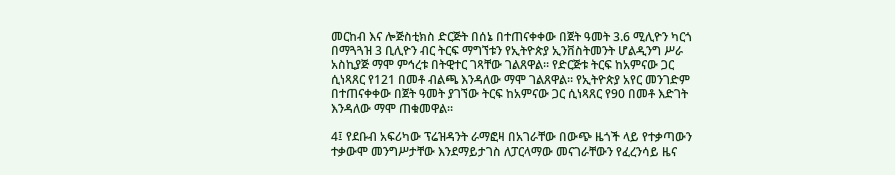መርከብ እና ሎጅስቲክስ ድርጅት በሰኔ በተጠናቀቀው በጀት ዓመት 3.6 ሚሊዮን ካርጎ በማጓጓዝ 3 ቢሊዮን ብር ትርፍ ማግኘቱን የኢትዮጵያ ኢንቨስትመንት ሆልዲንግ ሥራ አስኪያጅ ማሞ ምኅረቱ በትዊተር ገጻቸው ገልጸዋል። የድርጅቱ ትርፍ ከአምናው ጋር ሲነጻጸር የ121 በመቶ ብልጫ እንዳለው ማሞ ገልጸዋል። የኢትዮጵያ አየር መንገድም በተጠናቀቀው በጀት ዓመት ያገኘው ትርፍ ከአምናው ጋር ሲነጻጸር የ90 በመቶ እድገት እንዳለው ማሞ ጠቁመዋል።

4፤ የደቡብ አፍሪካው ፕሬዝዳንት ራማፎዛ በአገራቸው በውጭ ዜጎች ላይ የተቃጣውን ተቃውሞ መንግሥታቸው እንደማይታገስ ለፓርላማው መናገራቸውን የፈረንሳይ ዜና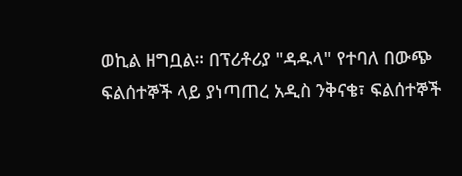ወኪል ዘግቧል። በፕሪቶሪያ "ዳዱላ" የተባለ በውጭ ፍልሰተኞች ላይ ያነጣጠረ አዲስ ንቅናቄ፣ ፍልሰተኞች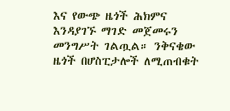እና የውጭ ዜጎች ሕክምና እንዳያገኙ ማገድ መጀመሩን መንግሥት ገልጧል። ንቅናቄው ዜጎች በሆስፒታሎች ለሚጠብቁት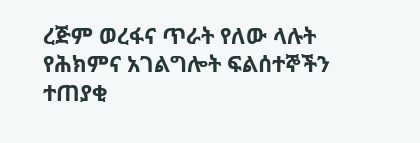ረጅም ወረፋና ጥራት የለው ላሉት የሕክምና አገልግሎት ፍልሰተኞችን ተጠያቂ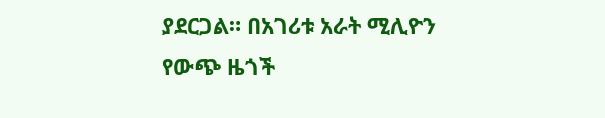ያደርጋል። በአገሪቱ አራት ሚሊዮን የውጭ ዜጎች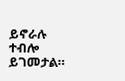ይኖራሉ ተብሎ ይገመታል።